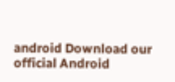android Download our official Android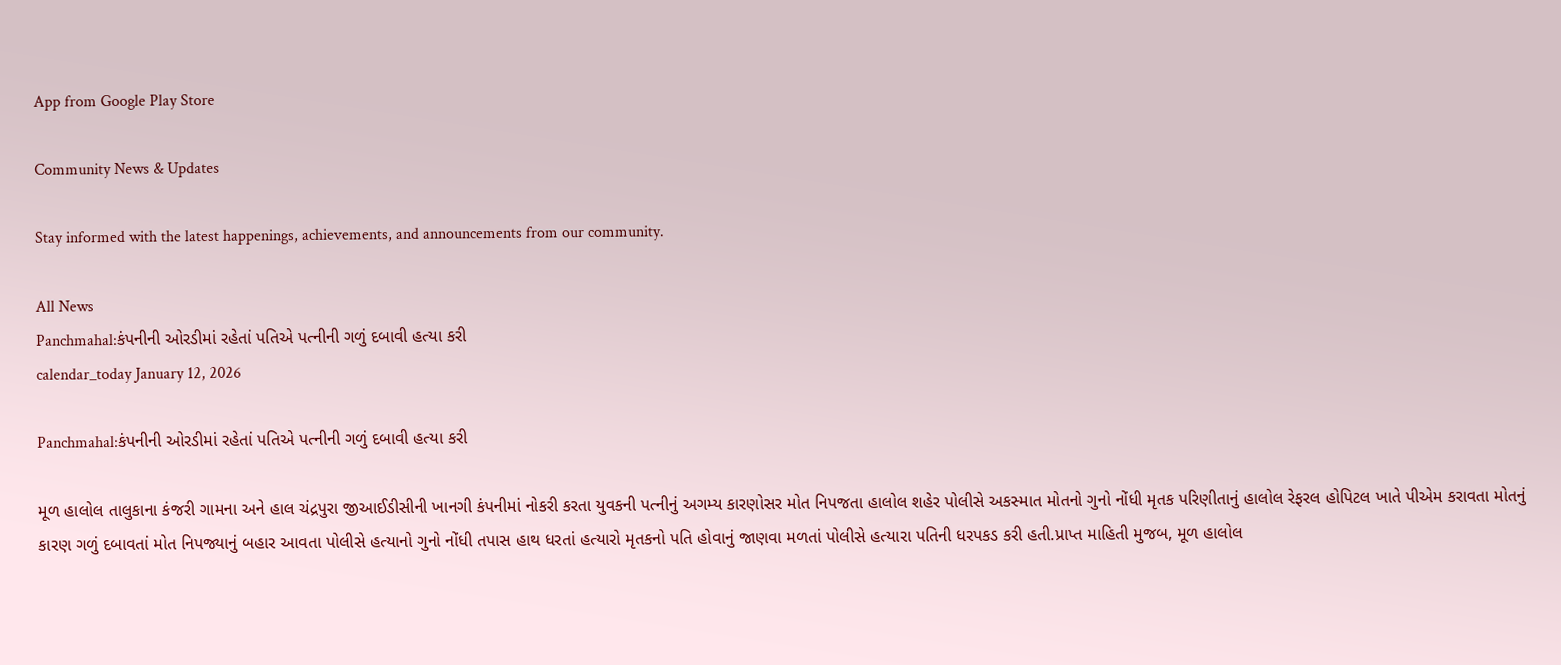App from Google Play Store

Community News & Updates

Stay informed with the latest happenings, achievements, and announcements from our community.

All News
Panchmahal:કંપનીની ઓરડીમાં રહેતાં પતિએ પત્નીની ગળું દબાવી હત્યા કરી
calendar_today January 12, 2026

Panchmahal:કંપનીની ઓરડીમાં રહેતાં પતિએ પત્નીની ગળું દબાવી હત્યા કરી

મૂળ હાલોલ તાલુકાના કંજરી ગામના અને હાલ ચંદ્રપુરા જીઆઈડીસીની ખાનગી કંપનીમાં નોકરી કરતા યુવકની પત્નીનું અગમ્ય કારણોસર મોત નિપજતા હાલોલ શહેર પોલીસે અકસ્માત મોતનો ગુનો નોંધી મૃતક પરિણીતાનું હાલોલ રેફરલ હોપિટલ ખાતે પીએમ કરાવતા મોતનું કારણ ગળું દબાવતાં મોત નિપજ્યાનું બહાર આવતા પોલીસે હત્યાનો ગુનો નોંધી તપાસ હાથ ધરતાં હત્યારો મૃતકનો પતિ હોવાનું જાણવા મળતાં પોલીસે હત્યારા પતિની ધરપકડ કરી હતી.પ્રાપ્ત માહિતી મુજબ, મૂળ હાલોલ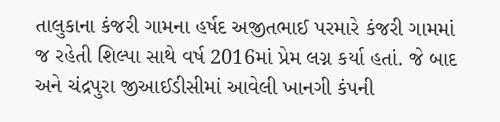તાલુકાના કંજરી ગામના હર્ષદ અજીતભાઈ પરમારે કંજરી ગામમાં જ રહેતી શિલ્પા સાથે વર્ષ 2016માં પ્રેમ લગ્ન કર્યા હતાં. જે બાદ અને ચંદ્રપુરા જીઆઈડીસીમાં આવેલી ખાનગી કંપની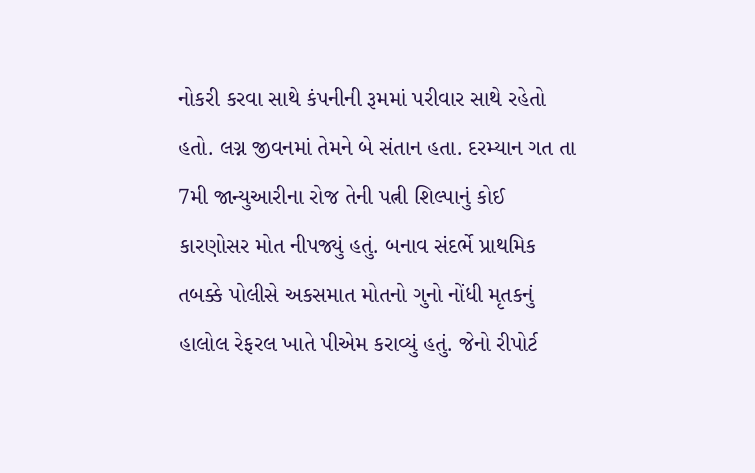નોકરી કરવા સાથે કંપનીની રૂમમાં પરીવાર સાથે રહેતો હતો. લગ્ન જીવનમાં તેમને બે સંતાન હતા. દરમ્યાન ગત તા 7મી જાન્યુઆરીના રોજ તેની પત્ની શિલ્પાનું કોઈ કારણોસર મોત નીપજ્યું હતું. બનાવ સંદર્ભે પ્રાથમિક તબક્કે પોલીસે અકસમાત મોતનો ગુનો નોંધી મૃતકનું હાલોલ રેફરલ ખાતે પીએમ કરાવ્યું હતું. જેનો રીપોર્ટ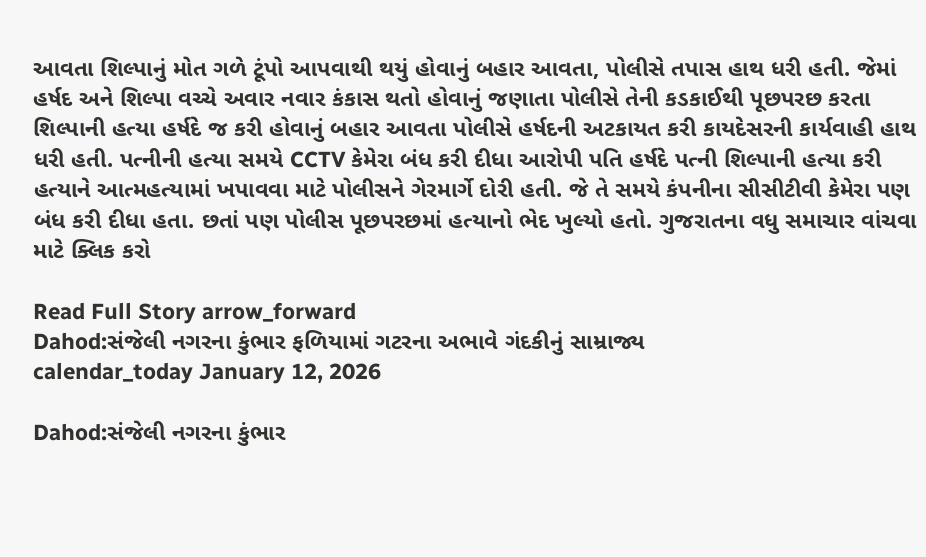આવતા શિલ્પાનું મોત ગળે ટૂંપો આપવાથી થયું હોવાનું બહાર આવતા, પોલીસે તપાસ હાથ ધરી હતી. જેમાં હર્ષદ અને શિલ્પા વચ્ચે અવાર નવાર કંકાસ થતો હોવાનું જણાતા પોલીસે તેની કડકાઈથી પૂછપરછ કરતા શિલ્પાની હત્યા હર્ષદે જ કરી હોવાનું બહાર આવતા પોલીસે હર્ષદની અટકાયત કરી કાયદેસરની કાર્યવાહી હાથ ધરી હતી. પત્નીની હત્યા સમયે CCTV કેમેરા બંધ કરી દીધા આરોપી પતિ હર્ષદે પત્ની શિલ્પાની હત્યા કરી હત્યાને આત્મહત્યામાં ખપાવવા માટે પોલીસને ગેરમાર્ગે દોરી હતી. જે તે સમયે કંપનીના સીસીટીવી કેમેરા પણ બંધ કરી દીધા હતા. છતાં પણ પોલીસ પૂછપરછમાં હત્યાનો ભેદ ખુલ્યો હતો. ગુજરાતના વધુ સમાચાર વાંચવા માટે ક્લિક કરો

Read Full Story arrow_forward
Dahod:સંજેલી નગરના કુંભાર ફળિયામાં ગટરના અભાવે ગંદકીનું સામ્રાજ્ય
calendar_today January 12, 2026

Dahod:સંજેલી નગરના કુંભાર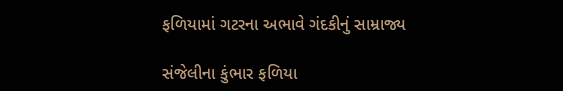ફળિયામાં ગટરના અભાવે ગંદકીનું સામ્રાજ્ય

સંજેલીના કુંભાર ફળિયા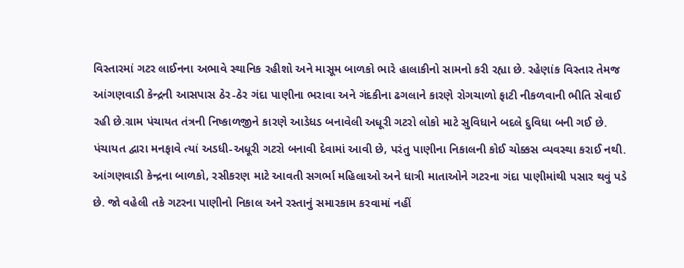વિસ્તારમાં ગટર લાઈનના અભાવે સ્થાનિક રહીશો અને માસૂમ બાળકો ભારે હાલાકીનો સામનો કરી રહ્યા છે. રહેણાંક વિસ્તાર તેમજ આંગણવાડી કેન્દ્રની આસપાસ ઠેર-ઠેર ગંદા પાણીના ભરાવા અને ગંદકીના ઢગલાને કારણે રોગચાળો ફાટી નીકળવાની ભીતિ સેવાઈ રહી છે.ગ્રામ પંચાયત તંત્રની નિષ્કાળજીને કારણે આડેધડ બનાવેલી અધૂરી ગટરો લોકો માટે સુવિધાને બદલે દુવિધા બની ગઈ છે. પંચાયત દ્વારા મનફાવે ત્યાં અડધી-અધૂરી ગટરો બનાવી દેવામાં આવી છે, પરંતુ પાણીના નિકાલની કોઈ ચોક્કસ વ્યવસ્થા કરાઈ નથી. આંગણવાડી કેન્દ્રના બાળકો, રસીકરણ માટે આવતી સગર્ભા મહિલાઓ અને ધાત્રી માતાઓને ગટરના ગંદા પાણીમાંથી પસાર થવું પડે છે. જો વહેલી તકે ગટરના પાણીનો નિકાલ અને રસ્તાનું સમારકામ કરવામાં નહીં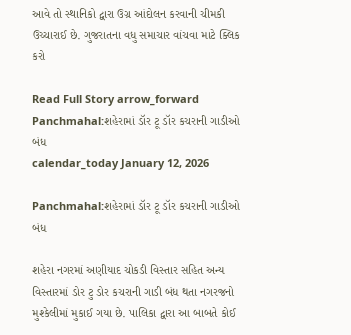આવે તો સ્થાનિકો દ્વારા ઉગ્ર આંદોલન કરવાની ચીમકી ઉચ્ચારાઈ છે. ગુજરાતના વધુ સમાચાર વાંચવા માટે ક્લિક કરો

Read Full Story arrow_forward
Panchmahal:શહેરામાં ડૉર ટૂ ડૉર કચરાની ગાડીઓ બંધ
calendar_today January 12, 2026

Panchmahal:શહેરામાં ડૉર ટૂ ડૉર કચરાની ગાડીઓ બંધ

શહેરા નગરમાં અણીયાદ ચોકડી વિસ્તાર સહિત અન્ય વિસ્તારમાં ડોર ટુ ડોર કચરાની ગાડી બંધ થતા નગરજનો મુશ્કેલીમાં મુકાઈ ગયા છે. પાલિકા દ્વારા આ બાબતે કોઈ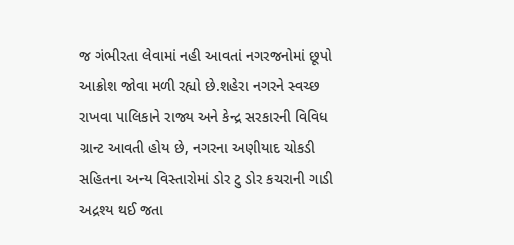જ ગંભીરતા લેવામાં નહી આવતાં નગરજનોમાં છૂપો આક્રોશ જોવા મળી રહ્યો છે.શહેરા નગરને સ્વચ્છ રાખવા પાલિકાને રાજ્ય અને કેન્દ્ર સરકારની વિવિધ ગ્રાન્ટ આવતી હોય છે, નગરના અણીયાદ ચોકડી સહિતના અન્ય વિસ્તારોમાં ડોર ટુ ડોર કચરાની ગાડી અદ્રશ્ય થઈ જતા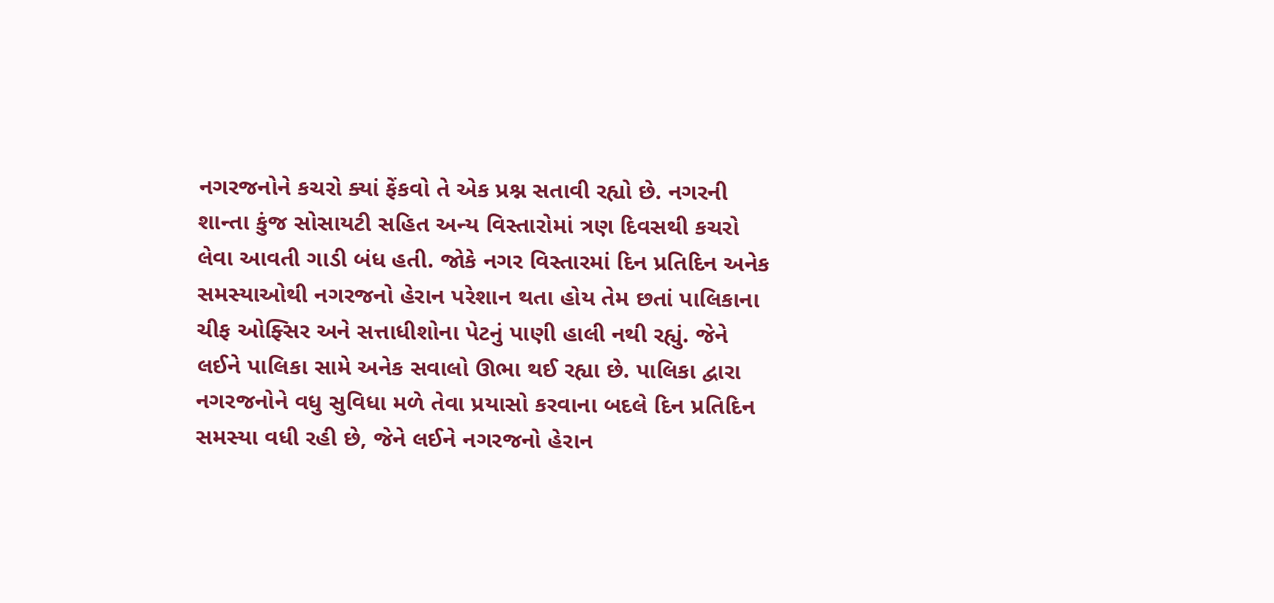નગરજનોને કચરો ક્યાં ફેંકવો તે એક પ્રશ્ન સતાવી રહ્યો છે. નગરની શાન્તા કુંજ સોસાયટી સહિત અન્ય વિસ્તારોમાં ત્રણ દિવસથી કચરો લેવા આવતી ગાડી બંધ હતી. જોકે નગર વિસ્તારમાં દિન પ્રતિદિન અનેક સમસ્યાઓથી નગરજનો હેરાન પરેશાન થતા હોય તેમ છતાં પાલિકાના ચીફ ઓફ્સિર અને સત્તાધીશોના પેટનું પાણી હાલી નથી રહ્યું. જેને લઈને પાલિકા સામે અનેક સવાલો ઊભા થઈ રહ્યા છે. પાલિકા દ્વારા નગરજનોને વધુ સુવિધા મળે તેવા પ્રયાસો કરવાના બદલે દિન પ્રતિદિન સમસ્યા વધી રહી છે, જેને લઈને નગરજનો હેરાન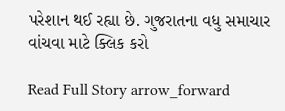પરેશાન થઈ રહ્યા છે. ગુજરાતના વધુ સમાચાર વાંચવા માટે ક્લિક કરો

Read Full Story arrow_forward